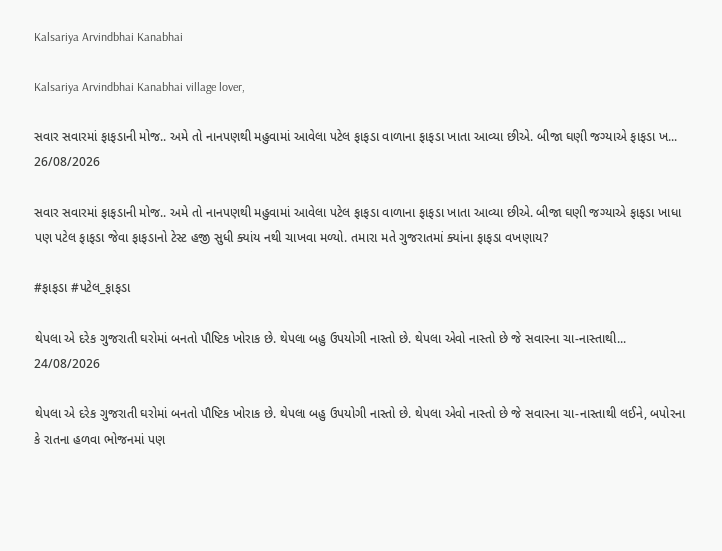Kalsariya Arvindbhai Kanabhai

Kalsariya Arvindbhai Kanabhai village lover,

સવાર સવારમાં ફાફડાની મોજ.. અમે તો નાનપણથી મહુવામાં આવેલા પટેલ ફાફડા વાળાના ફાફડા ખાતા આવ્યા છીએ. બીજા ઘણી જગ્યાએ ફાફડા ખ...
26/08/2026

સવાર સવારમાં ફાફડાની મોજ.. અમે તો નાનપણથી મહુવામાં આવેલા પટેલ ફાફડા વાળાના ફાફડા ખાતા આવ્યા છીએ. બીજા ઘણી જગ્યાએ ફાફડા ખાધા પણ પટેલ ફાફડા જેવા ફાફડાનો ટેસ્ટ હજી સુધી ક્યાંય નથી ચાખવા મળ્યો. તમારા મતે ગુજરાતમાં ક્યાંના ફાફડા વખણાય?

#ફાફડા #પટેલ_ફાફડા

થેપલા એ દરેક ગુજરાતી ઘરોમાં બનતો પૌષ્ટિક ખોરાક છે. થેપલા બહુ ઉપયોગી નાસ્તો છે. થેપલા એવો નાસ્તો છે જે સવારના ચા-નાસ્તાથી...
24/08/2026

થેપલા એ દરેક ગુજરાતી ઘરોમાં બનતો પૌષ્ટિક ખોરાક છે. થેપલા બહુ ઉપયોગી નાસ્તો છે. થેપલા એવો નાસ્તો છે જે સવારના ચા-નાસ્તાથી લઈને, બપોરના કે રાતના હળવા ભોજનમાં પણ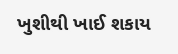ખુશીથી ખાઈ શકાય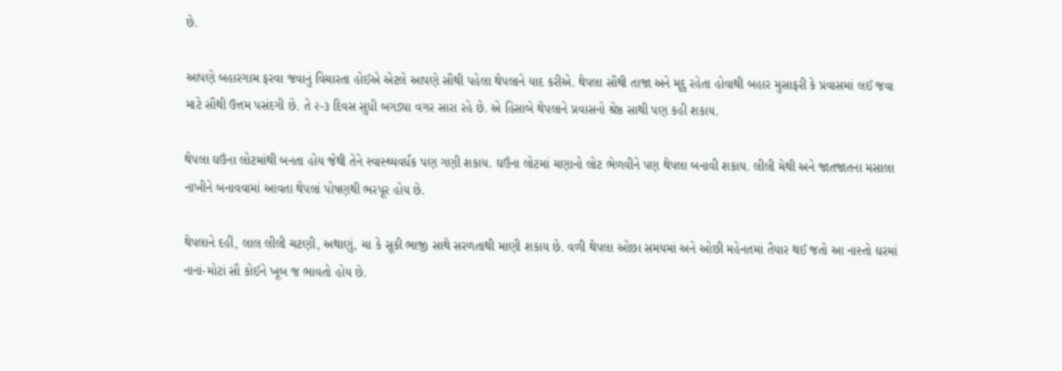છે.

આપણે બહારગામ ફરવા જવાનું વિચારતા હોઈએ એટલે આપણે સૌથી પહેલા થેપલાને યાદ કરીએ. થેપલા સૌથી તાજા અને મૃદુ રહેતા હોવાથી બહાર મુસાફરી કે પ્રવાસમાં લઈ જવા માટે સૌથી ઉત્તમ પસંદગી છે. તે ૨-૩ દિવસ સુધી બગડ્યા વગર સારા રહે છે. એ હિસાબે થેપલાને પ્રવાસનો શ્રેષ્ઠ સાથી પણ કહી શકાય.

થેપલા ઘઉંના લોટમાંથી બનતા હોય જેથી તેને સ્વાસ્થ્યવર્ધક પણ ગણી શકાય. ઘઉંના લોટમાં ચણાનો લોટ ભેળવીને પણ થેપલા બનાવી શકાય. લીલી મેથી અને જાતજાતના મસાલા નાખીને બનાવવામાં આવતા થેપલાં પોષણથી ભરપૂર હોય છે.

થેપલાને દહીં, લાલ લીલી ચટણી, અથાણું, ચા કે સૂકી ભાજી સાથે સરળતાથી માણી શકાય છે. વળી થેપલા ઓછા સમયમાં અને ઓછી મહેનતમાં તૈયાર થઈ જતો આ નાસ્તો ઘરમાં નાનાં-મોટાં સૌ કોઈને ખૂબ જ ભાવતો હોય છે.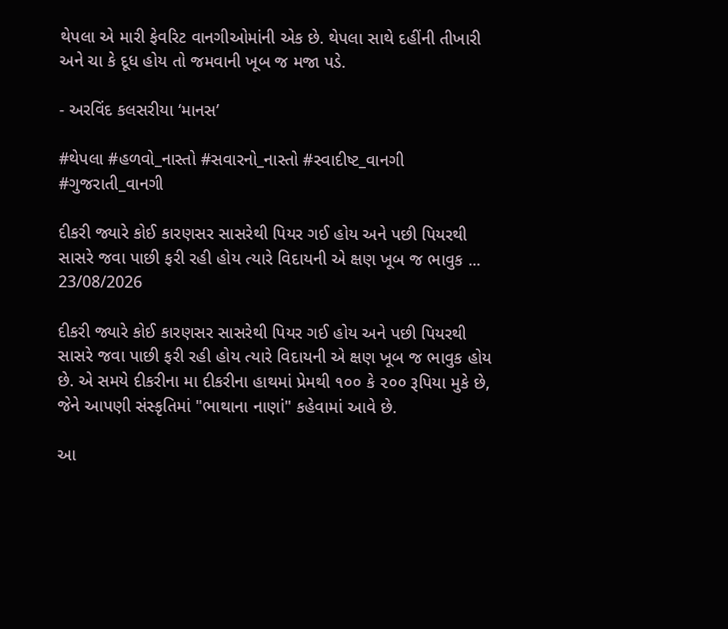થેપલા એ મારી ફેવરિટ વાનગીઓમાંની એક છે. થેપલા સાથે દહીંની તીખારી અને ચા કે દૂધ હોય તો જમવાની ખૂબ જ મજા પડે.

- અરવિંદ કલસરીયા ‘માનસ’

#થેપલા #હળવો_નાસ્તો #સવારનો_નાસ્તો #સ્વાદીષ્ટ_વાનગી #ગુજરાતી_વાનગી

દીકરી જ્યારે કોઈ કારણસર સાસરેથી પિયર ગઈ હોય અને પછી પિયરથી સાસરે જવા પાછી ફરી રહી હોય ત્યારે વિદાયની એ ક્ષણ ખૂબ જ ભાવુક ...
23/08/2026

દીકરી જ્યારે કોઈ કારણસર સાસરેથી પિયર ગઈ હોય અને પછી પિયરથી સાસરે જવા પાછી ફરી રહી હોય ત્યારે વિદાયની એ ક્ષણ ખૂબ જ ભાવુક હોય છે. એ સમયે દીકરીના મા દીકરીના હાથમાં પ્રેમથી ૧૦૦ કે ૨૦૦ રૂપિયા મુકે છે, જેને આપણી સંસ્કૃતિમાં "ભાથાના નાણાં" કહેવામાં આવે છે.

આ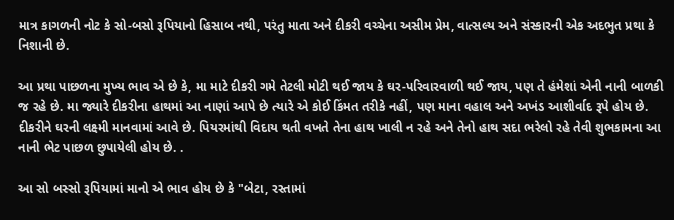માત્ર કાગળની નોટ કે સો-બસો રૂપિયાનો હિસાબ નથી, પરંતુ માતા અને દીકરી વચ્ચેના અસીમ પ્રેમ, વાત્સલ્ય અને સંસ્કારની એક અદભુત પ્રથા કે નિશાની છે.

આ પ્રથા પાછળના મુખ્ય ભાવ એ છે કે, મા માટે દીકરી ગમે તેટલી મોટી થઈ જાય કે ઘર-પરિવારવાળી થઈ જાય, પણ તે હંમેશાં એની નાની બાળકી જ રહે છે. મા જ્યારે દીકરીના હાથમાં આ નાણાં આપે છે ત્યારે એ કોઈ કિંમત તરીકે નહીં, પણ માના વહાલ અને અખંડ આશીર્વાદ રૂપે હોય છે. દીકરીને ઘરની લક્ષ્મી માનવામાં આવે છે. પિયરમાંથી વિદાય થતી વખતે તેના હાથ ખાલી ન રહે અને તેનો હાથ સદા ભરેલો રહે તેવી શુભકામના આ નાની ભેટ પાછળ છુપાયેલી હોય છે. .

આ સો બસ્સો રૂપિયામાં માનો એ ભાવ હોય છે કે "બેટા, રસ્તામાં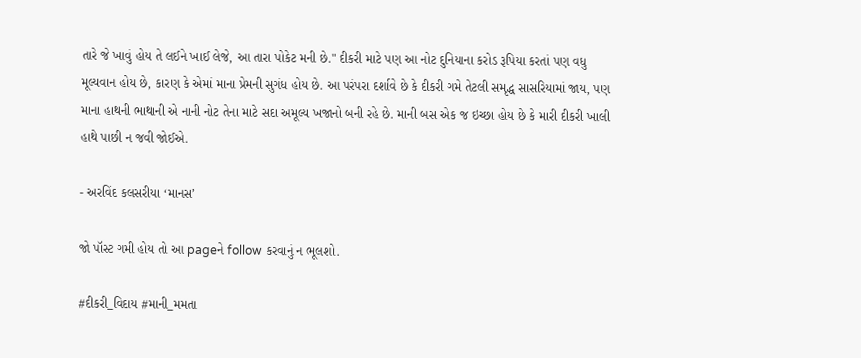તારે જે ખાવું હોય તે લઈને ખાઈ લેજે, આ તારા પોકેટ મની છે." દીકરી માટે પણ આ નોટ દુનિયાના કરોડ રૂપિયા કરતાં પણ વધુ મૂલ્યવાન હોય છે, કારણ કે એમાં માના પ્રેમની સુગંધ હોય છે. આ પરંપરા દર્શાવે છે કે દીકરી ગમે તેટલી સમૃદ્ધ સાસરિયામાં જાય, પણ માના હાથની ભાથાની એ નાની નોટ તેના માટે સદા અમૂલ્ય ખજાનો બની રહે છે. માની બસ એક જ ઇચ્છા હોય છે કે મારી દીકરી ખાલી હાથે પાછી ન જવી જોઈએ.

- અરવિંદ કલસરીયા ‘માનસ’

જો પૉસ્ટ ગમી હોય તો આ pageને follow કરવાનું ન ભૂલશો.

#દીકરી_વિદાય #માની_મમતા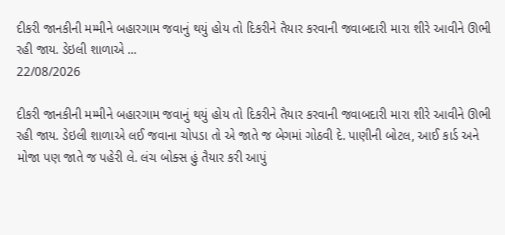દીકરી જાનકીની મમ્મીને બહારગામ જવાનું થયું હોય તો દિકરીને તૈયાર કરવાની જવાબદારી મારા શીરે આવીને ઊભી રહી જાય. ડેઇલી શાળાએ ...
22/08/2026

દીકરી જાનકીની મમ્મીને બહારગામ જવાનું થયું હોય તો દિકરીને તૈયાર કરવાની જવાબદારી મારા શીરે આવીને ઊભી રહી જાય. ડેઇલી શાળાએ લઈ જવાના ચોપડા તો એ જાતે જ બેગમાં ગોઠવી દે. પાણીની બોટલ, આઈ કાર્ડ અને મોજા પણ જાતે જ પહેરી લે. લંચ બોક્સ હું તૈયાર કરી આપું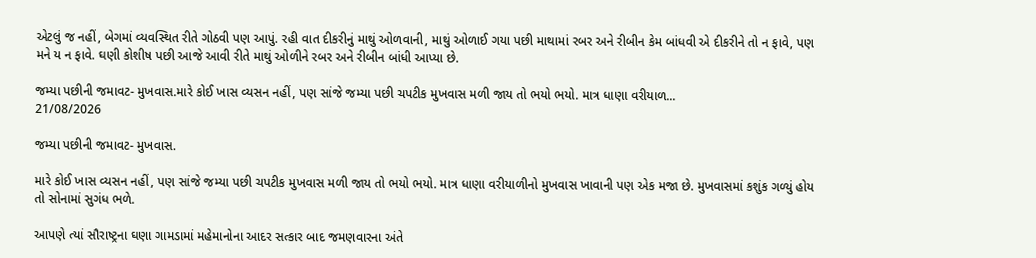એટલું જ નહીં, બેગમાં વ્યવસ્થિત રીતે ગોઠવી પણ આપું. રહી વાત દીકરીનું માથું ઓળવાની, માથું ઓળાઈ ગયા પછી માથામાં રબર અને રીબીન કેમ બાંધવી એ દીકરીને તો ન ફાવે, પણ મને ય ન ફાવે. ઘણી કોશીષ પછી આજે આવી રીતે માથું ઓળીને રબર અને રીબીન બાંધી આપ્યા છે.

જમ્યા પછીની જમાવટ- મુખવાસ.મારે કોઈ ખાસ વ્યસન નહીં, પણ સાંજે જમ્યા પછી ચપટીક મુખવાસ મળી જાય તો ભયો ભયો. માત્ર ધાણા વરીયાળ...
21/08/2026

જમ્યા પછીની જમાવટ- મુખવાસ.

મારે કોઈ ખાસ વ્યસન નહીં, પણ સાંજે જમ્યા પછી ચપટીક મુખવાસ મળી જાય તો ભયો ભયો. માત્ર ધાણા વરીયાળીનો મુખવાસ ખાવાની પણ એક મજા છે. મુખવાસમાં કશુંક ગળ્યું હોય તો સોનામાં સુગંધ ભળે.

આપણે ત્યાં સૌરાષ્ટ્રના ઘણા ગામડામાં મહેમાનોના આદર સત્કાર બાદ જમણવારના અંતે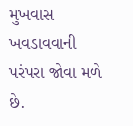મુખવાસ ખવડાવવાની પરંપરા જોવા મળે છે.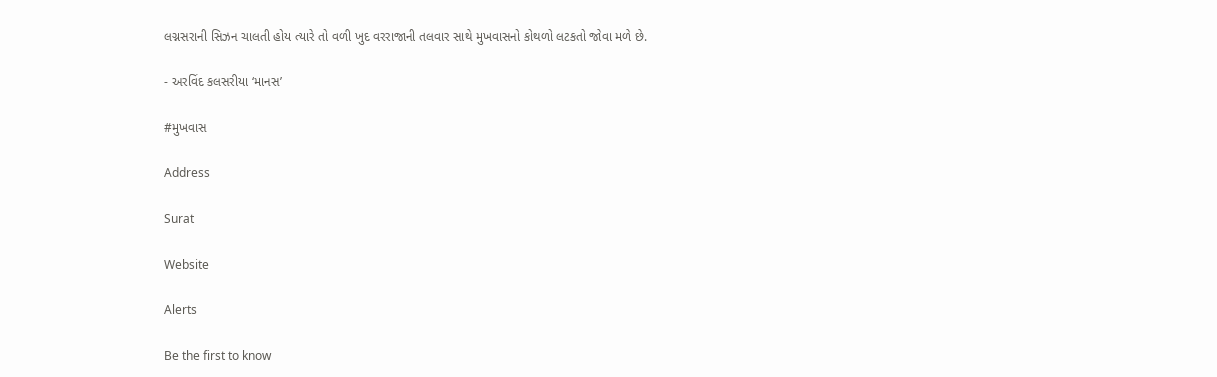લગ્નસરાની સિઝન ચાલતી હોય ત્યારે તો વળી ખુદ વરરાજાની તલવાર સાથે મુખવાસનો કોથળો લટકતો જોવા મળે છે.

- અરવિંદ કલસરીયા ‘માનસ’

#મુખવાસ

Address

Surat

Website

Alerts

Be the first to know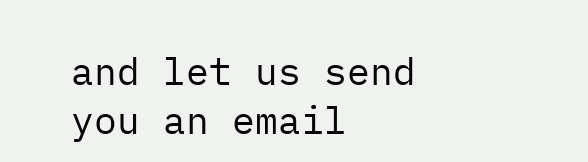and let us send you an email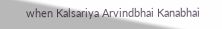when Kalsariya Arvindbhai Kanabhai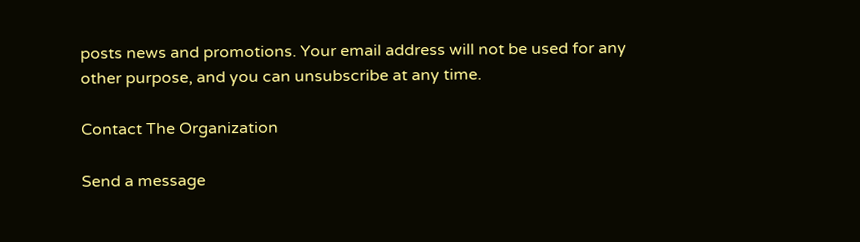posts news and promotions. Your email address will not be used for any other purpose, and you can unsubscribe at any time.

Contact The Organization

Send a message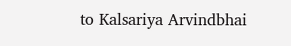to Kalsariya Arvindbhai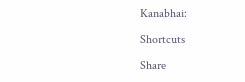Kanabhai:

Shortcuts

Share